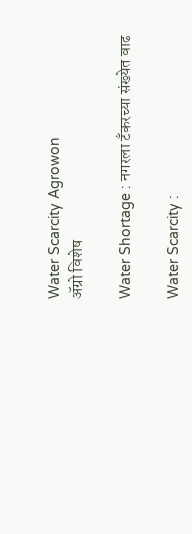Water Scarcity Agrowon
ॲग्रो विशेष

Water Shortage : नगरला टॅंकरच्या संख्येत वाढ

Water Scarcity :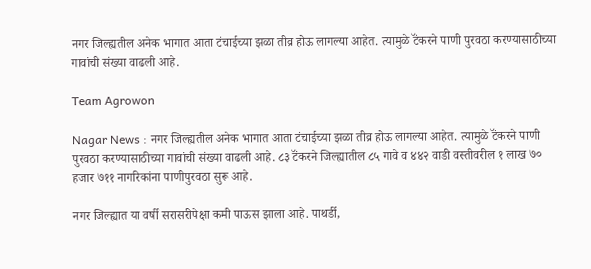नगर जिल्ह्यतील अनेक भागात आता टंचाईच्या झळा तीव्र होऊ लागल्या आहेत. त्यामुळे टॅंकरने पाणी पुरवठा करण्यासाठीच्या गावांची संख्या वाढली आहे.

Team Agrowon

Nagar News : नगर जिल्ह्यतील अनेक भागात आता टंचाईच्या झळा तीव्र होऊ लागल्या आहेत. त्यामुळे टॅंकरने पाणी पुरवठा करण्यासाठीच्या गावांची संख्या वाढली आहे. ८३ टॅंकरने जिल्ह्यातील ८५ गावे व ४४२ वाडी वस्तीवरील १ लाख ७० हजार ७११ नागरिकांना पाणीपुरवठा सुरू आहे.

नगर जिल्ह्यात या वर्षी सरासरीपेक्षा कमी पाऊस झाला आहे. पाथर्डी,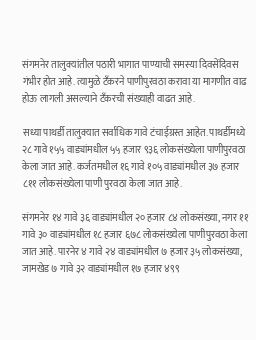संगमनेर तालुक्यांतील पठारी भागात पाण्याची समस्या दिवसेंदिवस गंभीर होत आहे. त्यामुळे टॅंकरने पाणीपुरवठा करावा या मागणीत वाढ होऊ लागली असल्याने टॅंकरची संख्याही वाढत आहे.

सध्या पाथर्डी तालुक्यात सर्वाधिक गावे टंचाईग्रस्त आहेत. पाथर्डीमध्ये २८ गावे १५५ वाड्यांमधील ५५ हजार ९३६ लोकसंख्येला पाणीपुरवठा केला जात आहे. कर्जतमधील १६ गावे १०५ वाड्यांमधील ३७ हजार ८११ लोकसंख्येला पाणी पुरवठा केला जात आहे.

संगमनेर १४ गावे ३६ वाड्यांमधील २० हजार ८४ लोकसंख्या, नगर ११ गावे ३० वाड्यांमधील १८ हजार ६७८ लोकसंख्येला पाणीपुरवठा केला जात आहे. पारनेर ४ गावे २४ वाड्यांमधील ७ हजार ३५ लोकसंख्या, जामखेड ७ गावे ३२ वाड्यांमधील १७ हजार ४९९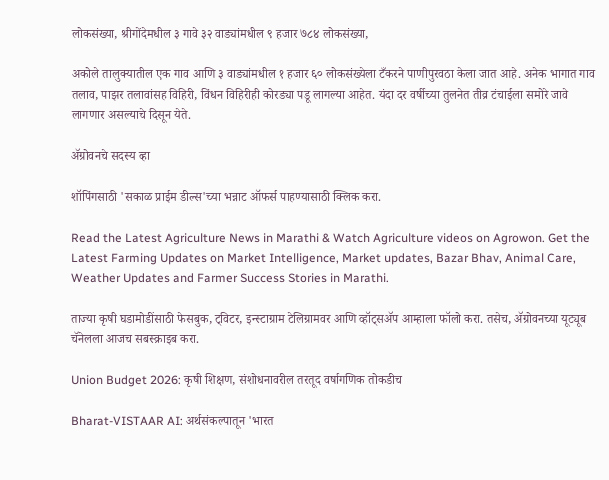लोकसंख्या, श्रीगोंदेमधील ३ गावे ३२ वाड्यांमधील ९ हजार ७८४ लोकसंख्या,

अकोले तालुक्यातील एक गाव आणि ३ वाड्यांमधील १ हजार ६० लोकसंख्येला टँकरने पाणीपुरवठा केला जात आहे. अनेक भागात गाव तलाव, पाझर तलावांसह विहिरी, विंधन विहिरीही कोरड्या पडू लागल्या आहेत. यंदा दर वर्षीच्या तुलनेत तीव्र टंचाईला समोरे जावे लागणार असल्याचे दिसून येते.

ॲग्रोवनचे सदस्य व्हा

शॉपिंगसाठी 'सकाळ प्राईम डील्स'च्या भन्नाट ऑफर्स पाहण्यासाठी क्लिक करा.

Read the Latest Agriculture News in Marathi & Watch Agriculture videos on Agrowon. Get the Latest Farming Updates on Market Intelligence, Market updates, Bazar Bhav, Animal Care, Weather Updates and Farmer Success Stories in Marathi.

ताज्या कृषी घडामोडींसाठी फेसबुक, ट्विटर, इन्स्टाग्राम टेलिग्रामवर आणि व्हॉट्सॲप आम्हाला फॉलो करा. तसेच, ॲग्रोवनच्या यूट्यूब चॅनेलला आजच सबस्क्राइब करा.

Union Budget 2026: कृषी शिक्षण, संशोधनावरील तरतूद वर्षागणिक तोकडीच

Bharat-VISTAAR AI: अर्थसंकल्पातून 'भारत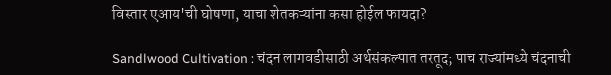विस्तार एआय'ची घोषणा, याचा शेतकऱ्यांना कसा होईल फायदा?

Sandlwood Cultivation : चंदन लागवडीसाठी अर्थसंकल्पात तरतूद; पाच राज्यांमध्ये चंदनाची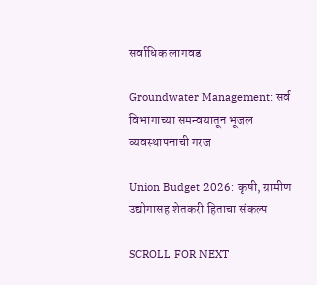सर्वाधिक लागवड

Groundwater Management: सर्व विभागाच्या समन्वयातून भूजल व्यवस्थापनाची गरज

Union Budget 2026: कृषी, ग्रामीण उद्योगासह शेतकरी हिताचा संकल्प

SCROLL FOR NEXT